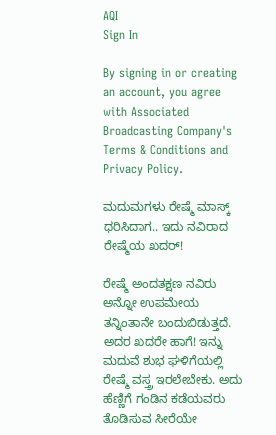AQI
Sign In

By signing in or creating an account, you agree with Associated Broadcasting Company's Terms & Conditions and Privacy Policy.

ಮದುಮಗಳು ರೇಷ್ಮೆ ಮಾಸ್ಕ್ ಧರಿಸಿದಾಗ.. ಇದು ನವಿರಾದ ರೇಷ್ಮೆಯ ಖದರ್!

ರೇಷ್ಮೆ ಅಂದತಕ್ಷಣ ನವಿರು ಅನ್ನೋ ಉಪಮೇಯ ತನ್ನಿಂತಾನೇ ಬಂದುಬಿಡುತ್ತದೆ. ಅದರ ಖದರೇ ಹಾಗೆ! ಇನ್ನು ಮದುವೆ ಶುಭ ಘಳಿಗೆಯಲ್ಲಿ ರೇಷ್ಮೆ ವಸ್ತ್ರ ಇರಲೇಬೇಕು. ಅದು ಹೆಣ್ಣಿಗೆ ಗಂಡಿನ ಕಡೆಯವರು ತೊಡಿಸುವ ಸೀರೆಯೇ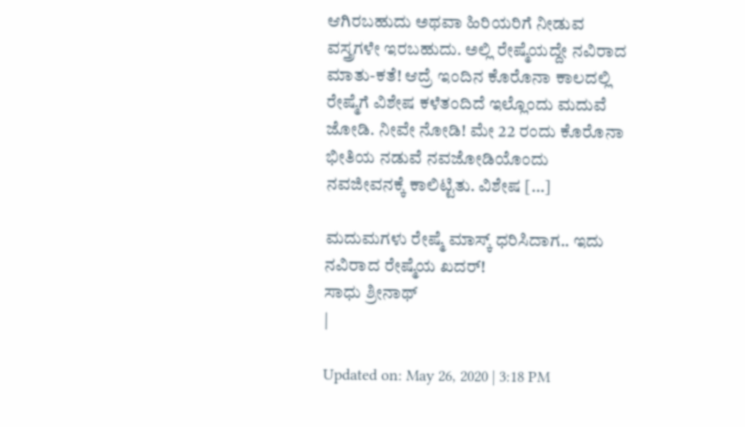ಆಗಿರಬಹುದು ಅಥವಾ ಹಿರಿಯರಿಗೆ ನೀಡುವ ವಸ್ತ್ರಗಳೇ ಇರಬಹುದು. ಅಲ್ಲಿ ರೇಷ್ಮೆಯದ್ದೇ ನವಿರಾದ ಮಾತು-ಕತೆ! ಆದ್ರೆ ಇಂದಿನ ಕೊರೊನಾ ಕಾಲದಲ್ಲಿ ರೇಷ್ಮೆಗೆ ವಿಶೇಷ ಕಳೆತಂದಿದೆ ಇಲ್ಲೊಂದು ಮದುವೆ ಜೋಡಿ. ನೀವೇ ನೋಡಿ! ಮೇ 22 ರಂದು ಕೊರೊನಾ ಭೀತಿಯ ನಡುವೆ ನವಜೋಡಿಯೊಂದು ನವಜೀವನಕ್ಕೆ ಕಾಲಿಟ್ಟಿತು. ವಿಶೇಷ […]

ಮದುಮಗಳು ರೇಷ್ಮೆ ಮಾಸ್ಕ್ ಧರಿಸಿದಾಗ.. ಇದು ನವಿರಾದ ರೇಷ್ಮೆಯ ಖದರ್!
ಸಾಧು ಶ್ರೀನಾಥ್
|

Updated on: May 26, 2020 | 3:18 PM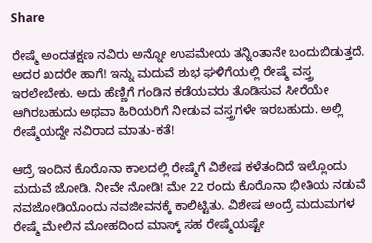Share

ರೇಷ್ಮೆ ಅಂದತಕ್ಷಣ ನವಿರು ಅನ್ನೋ ಉಪಮೇಯ ತನ್ನಿಂತಾನೇ ಬಂದುಬಿಡುತ್ತದೆ. ಅದರ ಖದರೇ ಹಾಗೆ! ಇನ್ನು ಮದುವೆ ಶುಭ ಘಳಿಗೆಯಲ್ಲಿ ರೇಷ್ಮೆ ವಸ್ತ್ರ ಇರಲೇಬೇಕು. ಅದು ಹೆಣ್ಣಿಗೆ ಗಂಡಿನ ಕಡೆಯವರು ತೊಡಿಸುವ ಸೀರೆಯೇ ಆಗಿರಬಹುದು ಅಥವಾ ಹಿರಿಯರಿಗೆ ನೀಡುವ ವಸ್ತ್ರಗಳೇ ಇರಬಹುದು. ಅಲ್ಲಿ ರೇಷ್ಮೆಯದ್ದೇ ನವಿರಾದ ಮಾತು-ಕತೆ!

ಆದ್ರೆ ಇಂದಿನ ಕೊರೊನಾ ಕಾಲದಲ್ಲಿ ರೇಷ್ಮೆಗೆ ವಿಶೇಷ ಕಳೆತಂದಿದೆ ಇಲ್ಲೊಂದು ಮದುವೆ ಜೋಡಿ. ನೀವೇ ನೋಡಿ! ಮೇ 22 ರಂದು ಕೊರೊನಾ ಭೀತಿಯ ನಡುವೆ ನವಜೋಡಿಯೊಂದು ನವಜೀವನಕ್ಕೆ ಕಾಲಿಟ್ಟಿತು. ವಿಶೇಷ ಅಂದ್ರೆ ಮದುಮಗಳ ರೇಷ್ಮೆ ಮೇಲಿನ ಮೋಹದಿಂದ ಮಾಸ್ಕ್ ಸಹ ರೇಷ್ಮೆಯಷ್ಟೇ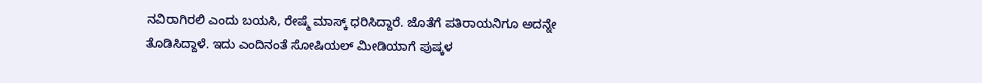ನವಿರಾಗಿರಲಿ ಎಂದು ಬಯಸಿ, ರೇಷ್ಮೆ ಮಾಸ್ಕ್ ಧರಿಸಿದ್ದಾರೆ. ಜೊತೆಗೆ ಪತಿರಾಯನಿಗೂ ಅದನ್ನೇ ತೊಡಿಸಿದ್ದಾಳೆ. ಇದು ಎಂದಿನಂತೆ ಸೋಷಿಯಲ್ ಮೀಡಿಯಾಗೆ ಪುಷ್ಕಳ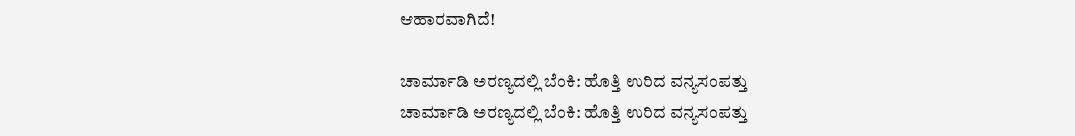ಆಹಾರವಾಗಿದೆ!

ಚಾರ್ಮಾಡಿ ಅರಣ್ಯದಲ್ಲಿ ಬೆಂಕಿ: ಹೊತ್ತಿ ಉರಿದ ವನ್ಯಸಂಪತ್ತು
ಚಾರ್ಮಾಡಿ ಅರಣ್ಯದಲ್ಲಿ ಬೆಂಕಿ: ಹೊತ್ತಿ ಉರಿದ ವನ್ಯಸಂಪತ್ತು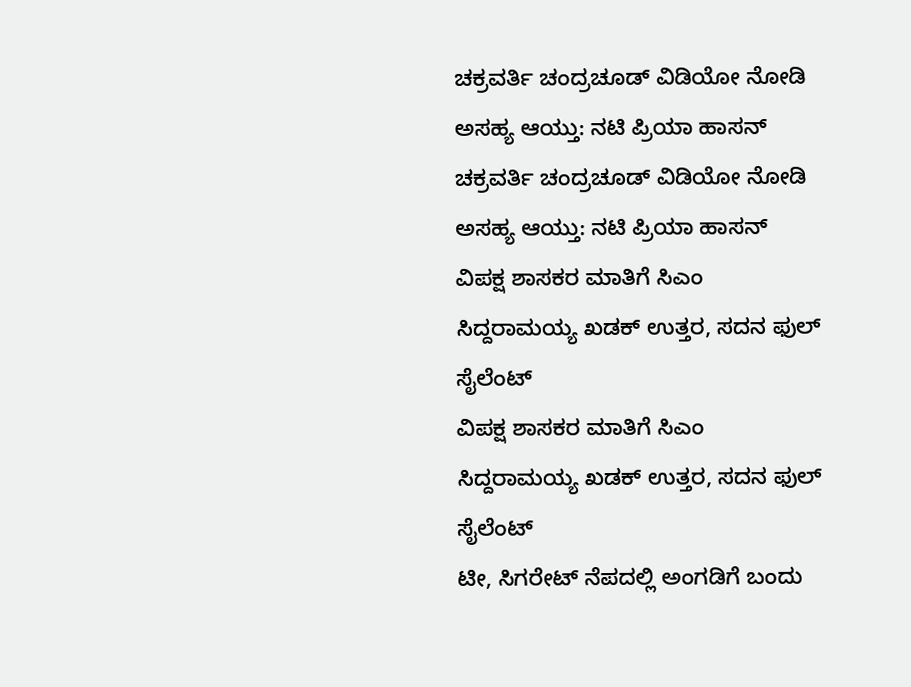ಚಕ್ರವರ್ತಿ ಚಂದ್ರಚೂಡ್ ವಿಡಿಯೋ ನೋಡಿ ಅಸಹ್ಯ ಆಯ್ತು: ನಟಿ ಪ್ರಿಯಾ ಹಾಸನ್
ಚಕ್ರವರ್ತಿ ಚಂದ್ರಚೂಡ್ ವಿಡಿಯೋ ನೋಡಿ ಅಸಹ್ಯ ಆಯ್ತು: ನಟಿ ಪ್ರಿಯಾ ಹಾಸನ್
ವಿಪಕ್ಷ ಶಾಸಕರ ಮಾತಿಗೆ ಸಿಎಂ ಸಿದ್ದರಾಮಯ್ಯ ಖಡಕ್ ಉತ್ತರ, ಸದನ ಫುಲ್ ಸೈಲೆಂಟ್
ವಿಪಕ್ಷ ಶಾಸಕರ ಮಾತಿಗೆ ಸಿಎಂ ಸಿದ್ದರಾಮಯ್ಯ ಖಡಕ್ ಉತ್ತರ, ಸದನ ಫುಲ್ ಸೈಲೆಂಟ್
ಟೀ, ಸಿಗರೇಟ್ ನೆಪದಲ್ಲಿ ಅಂಗಡಿಗೆ ಬಂದು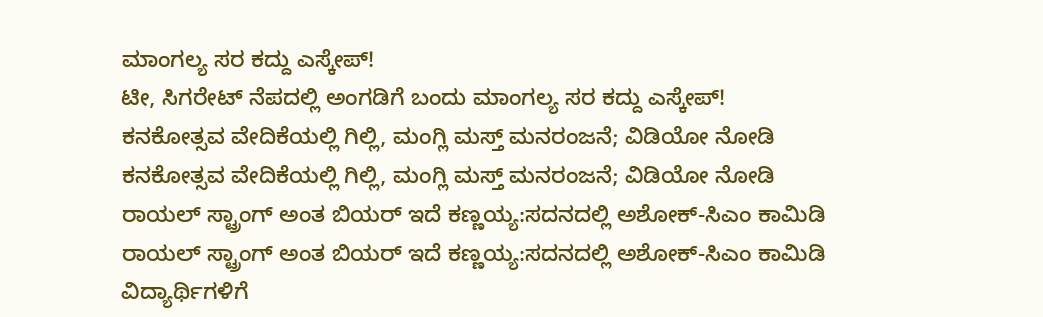ಮಾಂಗಲ್ಯ ಸರ ಕದ್ದು ಎಸ್ಕೇಪ್!
ಟೀ, ಸಿಗರೇಟ್ ನೆಪದಲ್ಲಿ ಅಂಗಡಿಗೆ ಬಂದು ಮಾಂಗಲ್ಯ ಸರ ಕದ್ದು ಎಸ್ಕೇಪ್!
ಕನಕೋತ್ಸವ ವೇದಿಕೆಯಲ್ಲಿ ಗಿಲ್ಲಿ, ಮಂಗ್ಲಿ ಮಸ್ತ್ ಮನರಂಜನೆ; ವಿಡಿಯೋ ನೋಡಿ
ಕನಕೋತ್ಸವ ವೇದಿಕೆಯಲ್ಲಿ ಗಿಲ್ಲಿ, ಮಂಗ್ಲಿ ಮಸ್ತ್ ಮನರಂಜನೆ; ವಿಡಿಯೋ ನೋಡಿ
ರಾಯಲ್ ಸ್ಟ್ರಾಂಗ್ ಅಂತ ಬಿಯರ್ ಇದೆ ಕಣ್ಣಯ್ಯ:ಸದನದಲ್ಲಿ ಅಶೋಕ್‌-ಸಿಎಂ ಕಾಮಿಡಿ
ರಾಯಲ್ ಸ್ಟ್ರಾಂಗ್ ಅಂತ ಬಿಯರ್ ಇದೆ ಕಣ್ಣಯ್ಯ:ಸದನದಲ್ಲಿ ಅಶೋಕ್‌-ಸಿಎಂ ಕಾಮಿಡಿ
ವಿದ್ಯಾರ್ಥಿಗಳಿಗೆ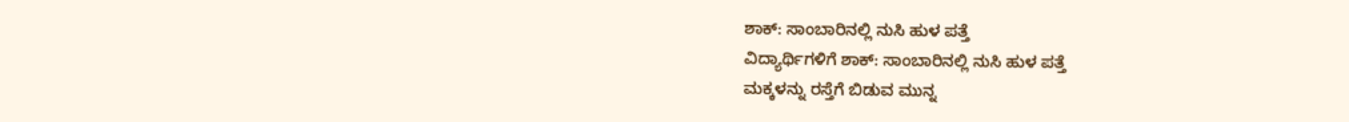ಶಾಕ್: ಸಾಂಬಾರಿನಲ್ಲಿ ನುಸಿ ಹುಳ ಪತ್ತೆ
ವಿದ್ಯಾರ್ಥಿಗಳಿಗೆ ಶಾಕ್: ಸಾಂಬಾರಿನಲ್ಲಿ ನುಸಿ ಹುಳ ಪತ್ತೆ
ಮಕ್ಕಳನ್ನು ರಸ್ತೆಗೆ ಬಿಡುವ ಮುನ್ನ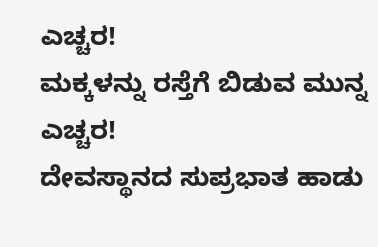ಎಚ್ಚರ!
ಮಕ್ಕಳನ್ನು ರಸ್ತೆಗೆ ಬಿಡುವ ಮುನ್ನ ಎಚ್ಚರ!
ದೇವಸ್ಥಾನದ ಸುಪ್ರಭಾತ ಹಾಡು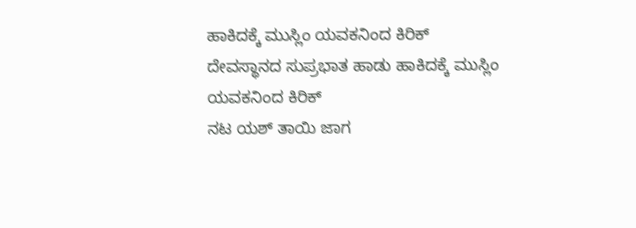ಹಾಕಿದಕ್ಕೆ ಮುಸ್ಲಿಂ ಯವಕನಿಂದ ಕಿರಿಕ್
ದೇವಸ್ಥಾನದ ಸುಪ್ರಭಾತ ಹಾಡು ಹಾಕಿದಕ್ಕೆ ಮುಸ್ಲಿಂ ಯವಕನಿಂದ ಕಿರಿಕ್
ನಟ ಯಶ್ ತಾಯಿ ಜಾಗ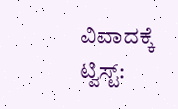ವಿವಾದಕ್ಕೆ ಟ್ವಿಸ್ಟ್: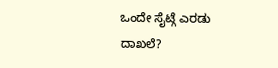ಒಂದೇ ಸೈಟ್ಗೆ ಎರಡು ದಾಖಲೆ?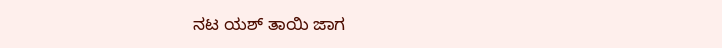ನಟ ಯಶ್ ತಾಯಿ ಜಾಗ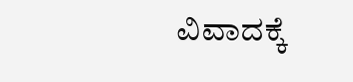ವಿವಾದಕ್ಕೆ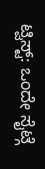ಟ್ವಿಸ್ಟ್: ಒಂದೇ ಸೈಟ್ಗೆ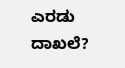ಎರಡು ದಾಖಲೆ?